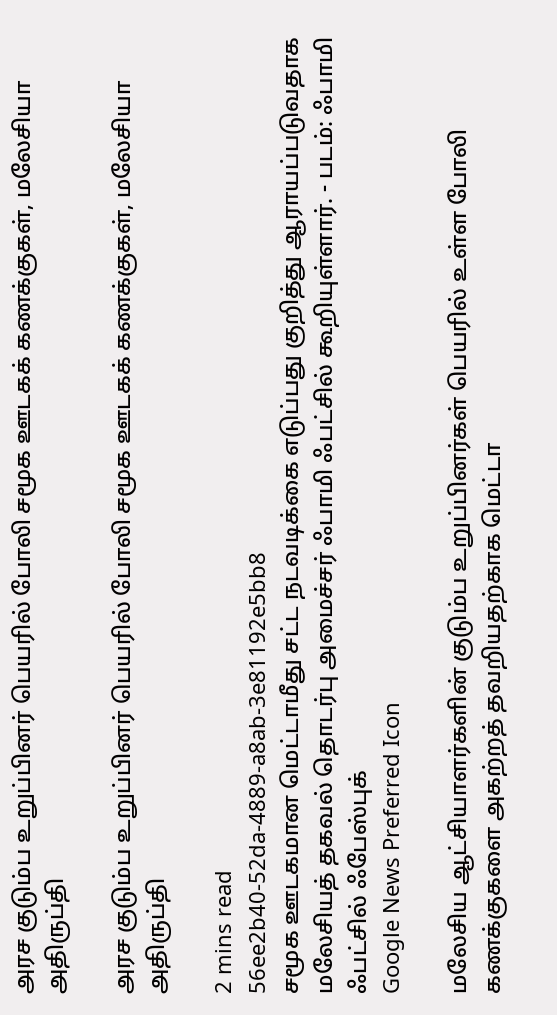அரச குடும்ப உறுப்பினர் பெயரில் போலி சமூக ஊடகக் கணக்குகள், மலேசியா அதிருப்தி

அரச குடும்ப உறுப்பினர் பெயரில் போலி சமூக ஊடகக் கணக்குகள், மலேசியா அதிருப்தி

2 mins read
56ee2b40-52da-4889-a8ab-3e81192e5bb8
சமூக ஊடகமான மெட்டாமீது சட்ட நடவடிக்கை எடுப்பது குறித்து ஆராயப்படுவதாக மலேசியத் தகவல் தொடர்பு அமைச்சர் ஃபாமி ஃபட்சில் கூறியுள்ளார். - படம்: ஃபாமி ஃபட்சில் ஃபேஸ்புக்
Google News Preferred Icon

மலேசிய ஆட்சியாளர்களின் குடும்ப உறுப்பினர்கள் பெயரில் உள்ள போலி கணக்குகளை அகற்றத் தவறியதற்காக மெட்டா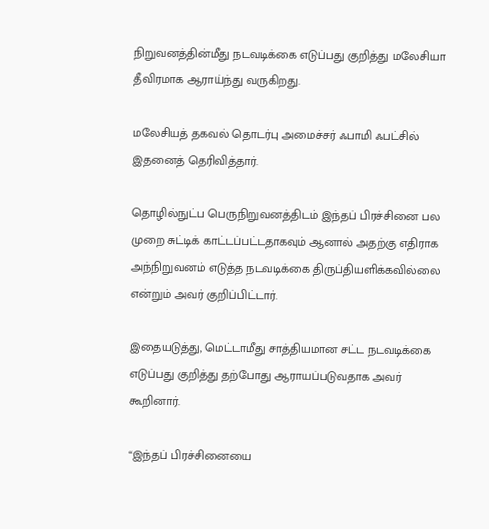நிறுவனத்தின்மீது நடவடிக்கை எடுப்பது குறித்து மலேசியா தீவிரமாக ஆராய்ந்து வருகிறது.

மலேசியத் தகவல் தொடர்பு அமைச்சர் ஃபாமி ஃபட்சில் இதனைத் தெரிவித்தார்.

தொழில்நுட்ப பெருநிறுவனத்திடம் இந்தப் பிரச்சினை பல முறை சுட்டிக் காட்டப்பட்டதாகவும் ஆனால் அதற்கு எதிராக அந்நிறுவனம் எடுத்த நடவடிக்கை திருப்தியளிக்கவில்லை என்றும் அவர் குறிப்பிட்டார்.

இதையடுத்து, மெட்டாமீது சாத்தியமான சட்ட நடவடிக்கை எடுப்பது குறித்து தற்போது ஆராயப்படுவதாக அவர் கூறினார்.

“இந்தப் பிரச்சினையை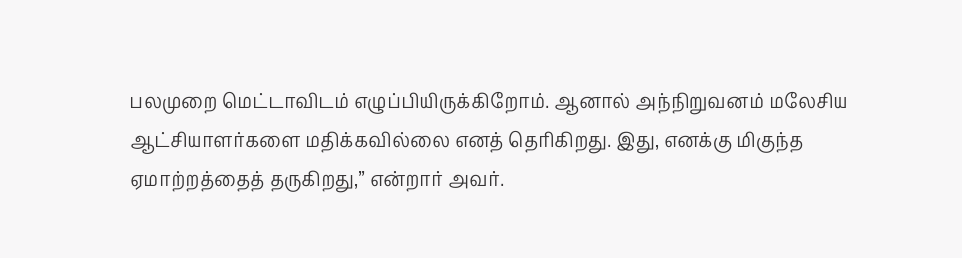பலமுறை மெட்டாவிடம் எழுப்பியிருக்கிறோம். ஆனால் அந்நிறுவனம் மலேசிய ஆட்சியாளர்களை மதிக்கவில்லை எனத் தெரிகிறது. இது, எனக்கு மிகுந்த ஏமாற்றத்தைத் தருகிறது,” என்றார் அவர்.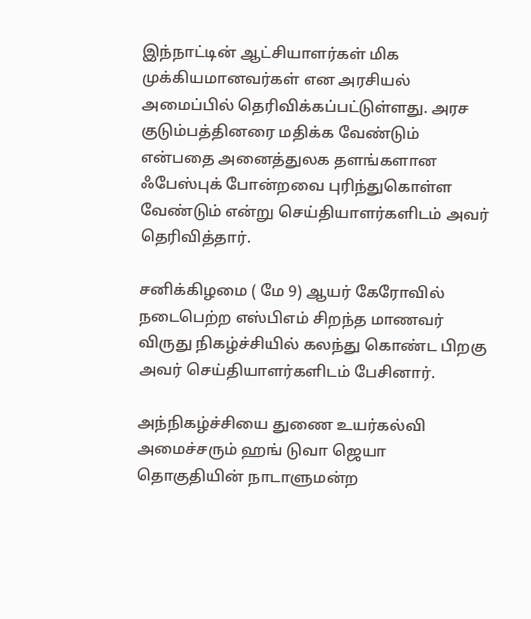இந்நாட்டின் ஆட்சியாளர்கள் மிக முக்கியமானவர்கள் என அரசியல் அமைப்பில் தெரிவிக்கப்பட்டுள்ளது. அரச குடும்பத்தினரை மதிக்க வேண்டும் என்பதை அனைத்துலக தளங்களான ஃபேஸ்புக் போன்றவை புரிந்துகொள்ள வேண்டும் என்று செய்தியாளர்களிடம் அவர் தெரிவித்தார்.

சனிக்கிழமை ( மே 9) ஆயர் கேரோவில் நடைபெற்ற எஸ்பிஎம் சிறந்த மாணவர் விருது நிகழ்ச்சியில் கலந்து கொண்ட பிறகு அவர் செய்தியாளர்களிடம் பேசினார்.

அந்நிகழ்ச்சியை துணை உயர்கல்வி அமைச்சரும் ஹங் டுவா ஜெயா தொகுதியின் நாடாளுமன்ற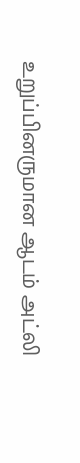உறுப்பினருமான ஆடம் அட்லி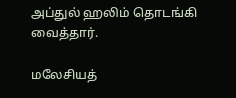அப்துல் ஹலிம் தொடங்கி வைத்தார்.

மலேசியத்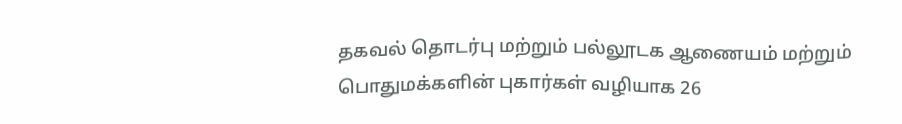தகவல் தொடர்பு மற்றும் பல்லூடக ஆணையம் மற்றும் பொதுமக்களின் புகார்கள் வழியாக 26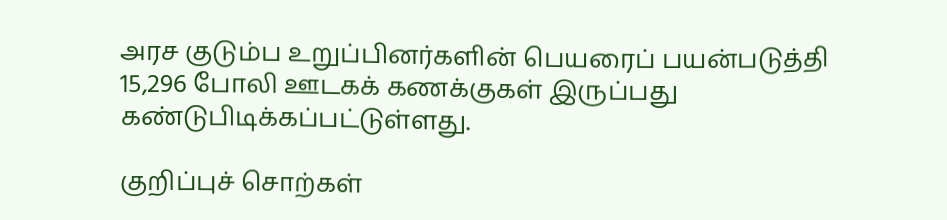அரச குடும்ப உறுப்பினர்களின் பெயரைப் பயன்படுத்தி 15,296 போலி ஊடகக் கணக்குகள் இருப்பது கண்டுபிடிக்கப்பட்டுள்ளது.

குறிப்புச் சொற்கள்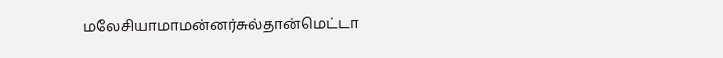மலேசியாமாமன்னர்சுல்தான்மெட்டா